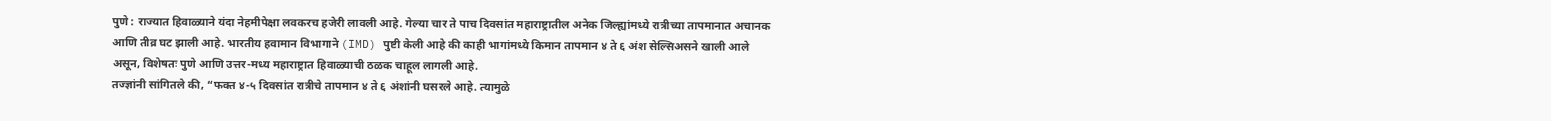पुणे : राज्यात हिवाळ्याने यंदा नेहमीपेक्षा लवकरच हजेरी लावली आहे. गेल्या चार ते पाच दिवसांत महाराष्ट्रातील अनेक जिल्ह्यांमध्ये रात्रीच्या तापमानात अचानक आणि तीव्र घट झाली आहे. भारतीय हवामान विभागाने (IMD) पुष्टी केली आहे की काही भागांमध्ये किमान तापमान ४ ते ६ अंश सेल्सिअसने खाली आले असून, विशेषतः पुणे आणि उत्तर-मध्य महाराष्ट्रात हिवाळ्याची ठळक चाहूल लागली आहे.
तज्ज्ञांनी सांगितले की, “फक्त ४-५ दिवसांत रात्रीचे तापमान ४ ते ६ अंशांनी घसरले आहे. त्यामुळे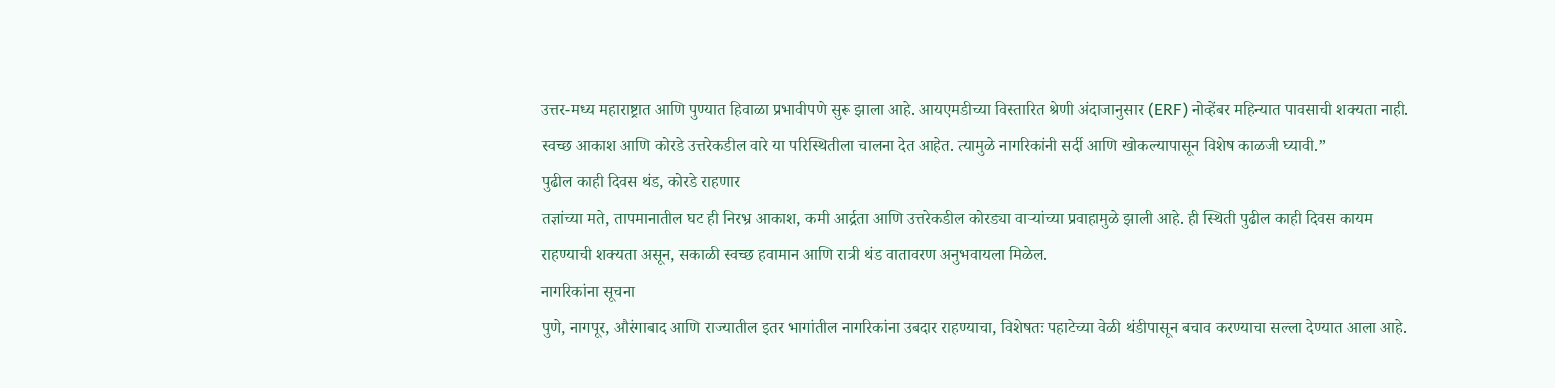उत्तर-मध्य महाराष्ट्रात आणि पुण्यात हिवाळा प्रभावीपणे सुरू झाला आहे. आयएमडीच्या विस्तारित श्रेणी अंदाजानुसार (ERF) नोव्हेंबर महिन्यात पावसाची शक्यता नाही. स्वच्छ आकाश आणि कोरडे उत्तरेकडील वारे या परिस्थितीला चालना देत आहेत. त्यामुळे नागरिकांनी सर्दी आणि खोकल्यापासून विशेष काळजी घ्यावी.”
पुढील काही दिवस थंड, कोरडे राहणार
तज्ञांच्या मते, तापमानातील घट ही निरभ्र आकाश, कमी आर्द्रता आणि उत्तरेकडील कोरड्या वाऱ्यांच्या प्रवाहामुळे झाली आहे. ही स्थिती पुढील काही दिवस कायम राहण्याची शक्यता असून, सकाळी स्वच्छ हवामान आणि रात्री थंड वातावरण अनुभवायला मिळेल.
नागरिकांना सूचना
पुणे, नागपूर, औरंगाबाद आणि राज्यातील इतर भागांतील नागरिकांना उबदार राहण्याचा, विशेषतः पहाटेच्या वेळी थंडीपासून बचाव करण्याचा सल्ला देण्यात आला आहे.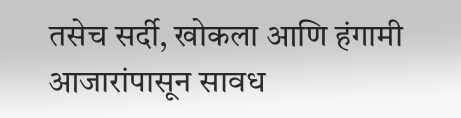तसेच सर्दी, खोकला आणि हंगामी आजारांपासून सावध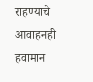राहण्याचे आवाहनही हवामान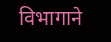विभागाने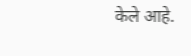केले आहे.